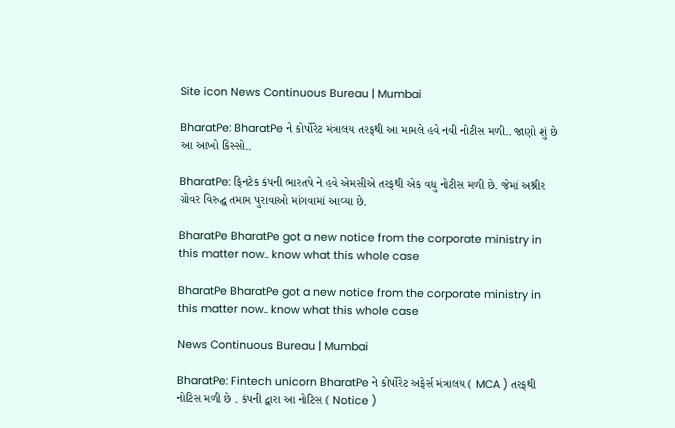Site icon News Continuous Bureau | Mumbai

BharatPe: BharatPe ને કોર્પોરેટ મંત્રાલય તરફથી આ મામલે હવે નવી નોટીસ મળી.. જાણો શું છે આ આખો કિસ્સો..

BharatPe: ફિનટેક કંપની ભારતપે ને હવે એમસીએ તરફથી એક વધુ નોટીસ મળી છે. જેમાં અશ્નીર ગ્રોવર વિરુદ્ઘ તમામ પુરાવાઓ માંગવામાં આવ્યા છે.

BharatPe BharatPe got a new notice from the corporate ministry in this matter now.. know what this whole case

BharatPe BharatPe got a new notice from the corporate ministry in this matter now.. know what this whole case

News Continuous Bureau | Mumbai

BharatPe: Fintech unicorn BharatPe ને કોર્પોરેટ અફેર્સ મંત્રાલય ( MCA ) તરફથી નોટિસ મળી છે . કંપની દ્વારા આ નોટિસ ( Notice )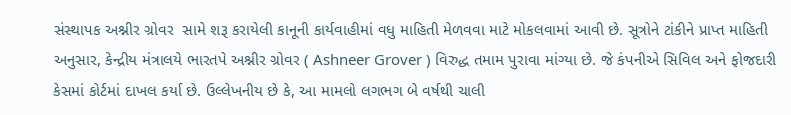સંસ્થાપક અશ્નીર ગ્રોવર  સામે શરૂ કરાયેલી કાનૂની કાર્યવાહીમાં વધુ માહિતી મેળવવા માટે મોકલવામાં આવી છે. સૂત્રોને ટાંકીને પ્રાપ્ત માહિતી અનુસાર, કેન્દ્રીય મંત્રાલયે ભારતપે અશ્નીર ગ્રોવર ( Ashneer Grover ) વિરુદ્ધ તમામ પુરાવા માંગ્યા છે. જે કંપનીએ સિવિલ અને ફોજદારી કેસમાં કોર્ટમાં દાખલ કર્યા છે. ઉલ્લેખનીય છે કે, આ મામલો લગભગ બે વર્ષથી ચાલી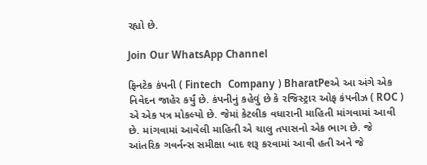રહ્યો છે.

Join Our WhatsApp Channel

ફિનટેક કંપની ( Fintech  Company ) BharatPeએ આ અંગે એક નિવેદન જાહેર કર્યું છે. કંપનીનું કહેવું છે કે રજિસ્ટ્રાર ઓફ કંપનીઝ ( ROC ) એ એક પત્ર મોકલ્યો છે. જેમાં કેટલીક વધારાની માહિતી માંગવામાં આવી છે. માંગવામાં આવેલી માહિતી એ ચાલુ તપાસનો એક ભાગ છે. જે આંતરિક ગવર્નન્સ સમીક્ષા બાદ શરૂ કરવામાં આવી હતી અને જે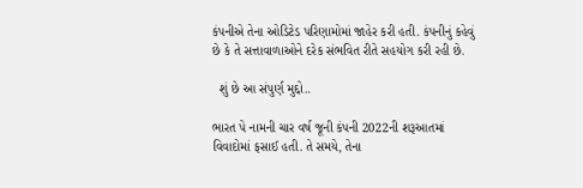કંપનીએ તેના ઓડિટેડ પરિણામોમાં જાહેર કરી હતી. કંપનીનું કહેવું છે કે તે સત્તાવાળાઓને દરેક સંભવિત રીતે સહયોગ કરી રહી છે.

  શું છે આ સંપુર્ણ મુદ્દો..

ભારત પે નામની ચાર વર્ષ જૂની કંપની 2022ની શરૂઆતમાં વિવાદોમાં ફસાઈ હતી. તે સમયે, તેના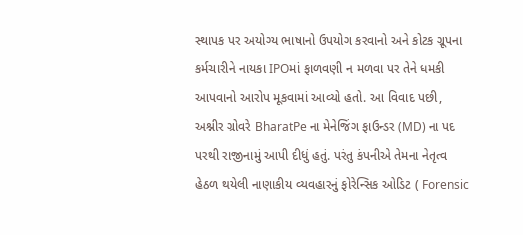સ્થાપક પર અયોગ્ય ભાષાનો ઉપયોગ કરવાનો અને કોટક ગ્રૂપના કર્મચારીને નાયકા IPOમાં ફાળવણી ન મળવા પર તેને ધમકી આપવાનો આરોપ મૂકવામાં આવ્યો હતો. આ વિવાદ પછી, અશ્નીર ગ્રોવરે BharatPe ના મેનેજિંગ ફાઉન્ડર (MD) ના પદ પરથી રાજીનામું આપી દીધું હતું. પરંતુ કંપનીએ તેમના નેતૃત્વ હેઠળ થયેલી નાણાકીય વ્યવહારનું ફોરેન્સિક ઓડિટ ( Forensic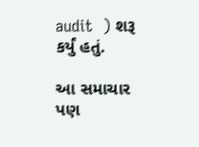audit  ) શરૂ કર્યું હતું.

આ સમાચાર પણ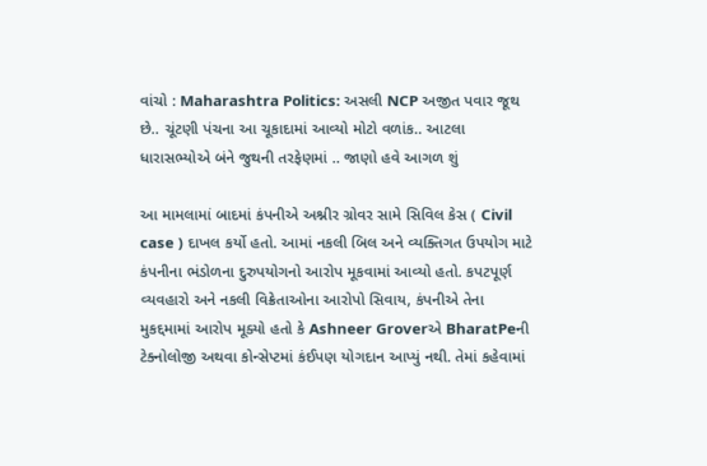વાંચો : Maharashtra Politics: અસલી NCP અજીત પવાર જૂથ છે.. ચૂંટણી પંચના આ ચૂકાદામાં આવ્યો મોટો વળાંક.. આટલા ધારાસભ્યોએ બંને જુથની તરફેણમાં .. જાણો હવે આગળ શું

આ મામલામાં બાદમાં કંપનીએ અશ્નીર ગ્રોવર સામે સિવિલ કેસ ( Civil case ) દાખલ કર્યો હતો. આમાં નકલી બિલ અને વ્યક્તિગત ઉપયોગ માટે કંપનીના ભંડોળના દુરુપયોગનો આરોપ મૂકવામાં આવ્યો હતો. કપટપૂર્ણ વ્યવહારો અને નકલી વિક્રેતાઓના આરોપો સિવાય, કંપનીએ તેના મુકદ્દમામાં આરોપ મૂક્યો હતો કે Ashneer Groverએ BharatPeની ટેક્નોલોજી અથવા કોન્સેપ્ટમાં કંઈપણ યોગદાન આપ્યું નથી. તેમાં કહેવામાં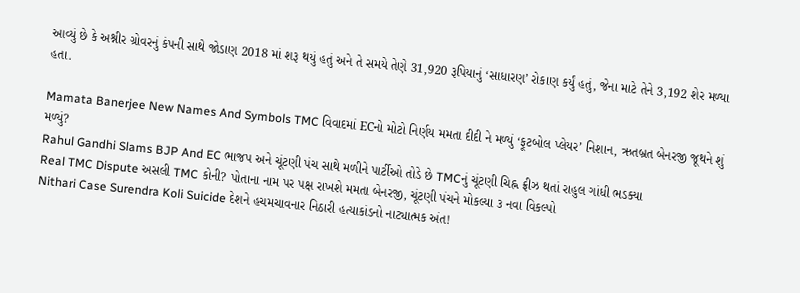આવ્યું છે કે અશ્નીર ગ્રોવરનું કંપની સાથે જોડાણ 2018 માં શરૂ થયું હતું અને તે સમયે તેણે 31,920 રૂપિયાનું ‘સાધારણ’ રોકાણ કર્યું હતું, જેના માટે તેને 3,192 શેર મળ્યા હતા.

Mamata Banerjee New Names And Symbols TMC વિવાદમાં ECનો મોટો નિર્ણય મમતા દીદી ને મળ્યું ‘ફૂટબોલ પ્લેયર’ નિશાન, ઋતબ્રત બેનરજી જૂથને શું મળ્યું?
Rahul Gandhi Slams BJP And EC ભાજપ અને ચૂંટણી પંચ સાથે મળીને પાર્ટીઓ તોડે છે TMCનું ચૂંટણી ચિહ્ન ફ્રીઝ થતાં રાહુલ ગાંધી ભડક્યા
Real TMC Dispute અસલી TMC કોની? પોતાના નામ પર પક્ષ રાખશે મમતા બેનરજી, ચૂંટણી પંચને મોકલ્યા ૩ નવા વિકલ્પો
Nithari Case Surendra Koli Suicide દેશને હચમચાવનાર નિઠારી હત્યાકાંડનો નાટ્યાત્મક અંત!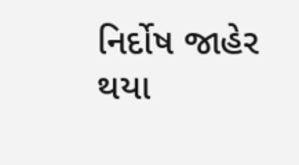નિર્દોષ જાહેર થયા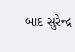બાદ સુરેન્દ્ર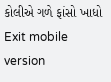કોલીએ ગળે ફાંસો ખાધો
Exit mobile version